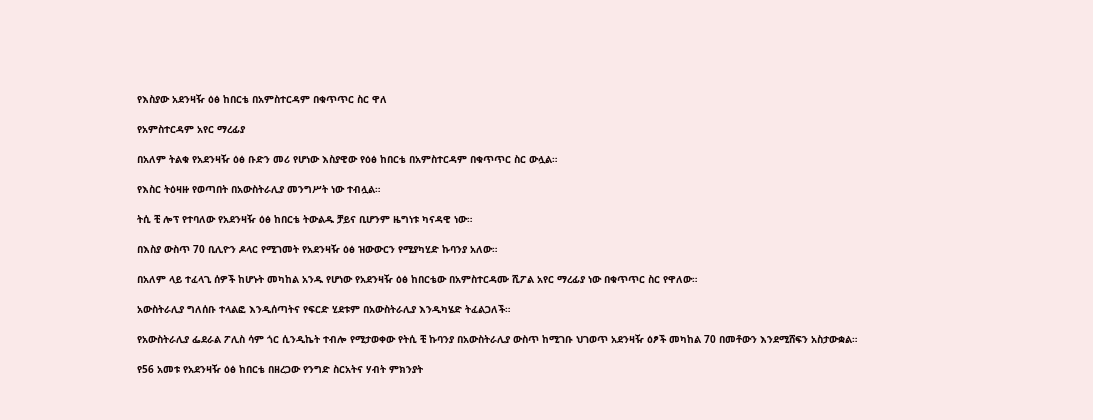የእስያው አደንዛዥ ዕፅ ከበርቴ በአምስተርዳም በቁጥጥር ስር ዋለ

የአምስተርዳም አየር ማረፊያ

በአለም ትልቁ የአደንዛዥ ዕፅ ቡድን መሪ የሆነው እስያዊው የዕፅ ከበርቴ በአምስተርዳም በቁጥጥር ስር ውሏል።

የእስር ትዕዛዙ የወጣበት በአውስትራሊያ መንግሥት ነው ተብሏል።

ትሲ ቺ ሎፕ የተባለው የአደንዛዥ ዕፅ ከበርቴ ትውልዱ ቻይና ቢሆንም ዜግነቱ ካናዳዊ ነው።

በእስያ ውስጥ 70 ቢሊዮን ዶላር የሚገመት የአደንዛዥ ዕፅ ዝውውርን የሚያካሂድ ኩባንያ አለው።

በአለም ላይ ተፈላጊ ሰዎች ከሆኑት መካከል አንዱ የሆነው የአደንዛዥ ዕፅ ከበርቴው በአምስተርዳሙ ሺፖል አየር ማረፊያ ነው በቁጥጥር ስር የዋለው።

አውስትራሊያ ግለሰቡ ተላልፎ እንዲሰጣትና የፍርድ ሂደቱም በአውስትራሊያ እንዲካሄድ ትፈልጋለች።

የአውስትራሊያ ፌደራል ፖሊስ ሳም ጎር ሲንዲኬት ተብሎ የሚታወቀው የትሲ ቺ ኩባንያ በአውስትራሊያ ውስጥ ከሚገቡ ህገወጥ አደንዛዥ ዕፆች መካከል 70 በመቶውን እንደሚሸፍን አስታውቋል።

የ56 አመቱ የአደንዛዥ ዕፅ ከበርቴ በዘረጋው የንግድ ስርአትና ሃብት ምክንያት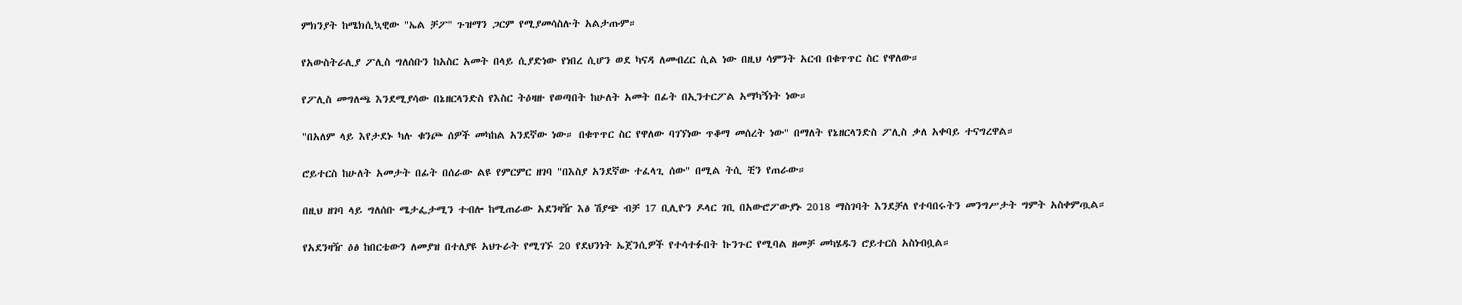ምክንያት ከሜክሲኳዊው "ኤል ቻፖ'' ጉዝማን ጋርም የሚያመሳስሉት አልታጡም።

የአውስትራሊያ ፖሊስ ግለሰቡን ከአስር አመት በላይ ሲያድነው የነበረ ሲሆን ወደ ካናዳ ለመብረር ሲል ነው በዚህ ሳምንት አርብ በቁጥጥር ስር የዋለው።

የፖሊስ መግለጫ እንደሚያሳው በኔዘርላንድስ የእስር ትዕዛዙ የወጣበት ከሁለት አመት በፊት በኢንተርፖል አማካኝነት ነው።

"በአለም ላይ እየታደኑ ካሉ ቁንጮ ሰዎች መካከል አንደኛው ነው። በቁጥጥር ስር የዋለው ባገኘነው ጥቆማ መሰረት ነው" በማለት የኔዘርላንድስ ፖሊስ ቃለ አቀባይ ተናግረዋል።

ሮይተርስ ከሁለት አመታት በፊት በሰራው ልዩ የምርምር ዘገባ "በእስያ አንደኛው ተፈላጊ ሰው" በሚል ትሲ ቺን የጠራው።

በዚህ ዘገባ ላይ ግለሰቡ ሜታፌታሚን ተብሎ ከሚጠራው አደንዛዥ እፅ ሽያጭ ብቻ 17 ቢሊዮን ዶላር ገቢ በአውሮፖውያኑ 2018 ማስገባት እንደቻለ የተባበሩትን መንግሥታት ግምት አስቀምጧል።

የአደንዛዥ ዕፅ ከበርቴውን ለመያዝ በተለያዩ አህጉራት የሚገኙ 20 የደህንነት ኤጀንሲዎች የተሳተፉበት ኩንጉር የሚባል ዘመቻ መካሄዱን ሮይተርስ አስነብቧል።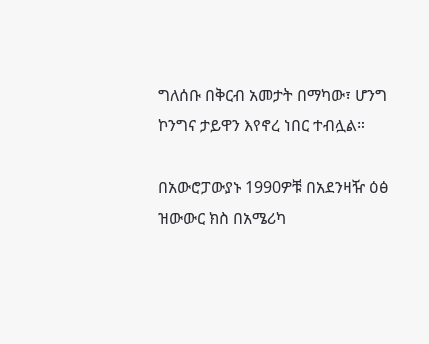ግለሰቡ በቅርብ አመታት በማካው፣ ሆንግ ኮንግና ታይዋን እየኖረ ነበር ተብሏል።

በአውሮፓውያኑ 1990ዎቹ በአደንዛዥ ዕፅ ዝውውር ክስ በአሜሪካ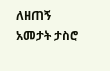ለዘጠኝ አመታት ታስሮ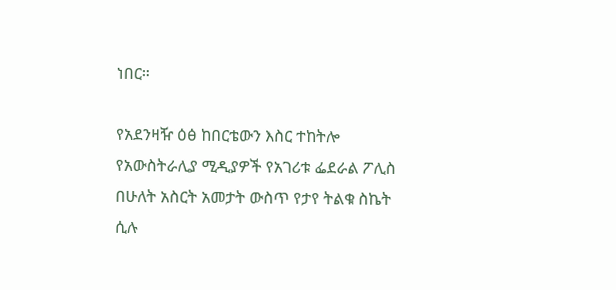ነበር።

የአደንዛዥ ዕፅ ከበርቴውን እስር ተከትሎ የአውስትራሊያ ሚዲያዎች የአገሪቱ ፌደራል ፖሊስ በሁለት አስርት አመታት ውስጥ የታየ ትልቁ ስኬት ሲሉ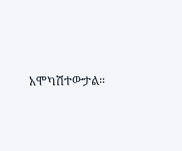አሞካሽተውታል።